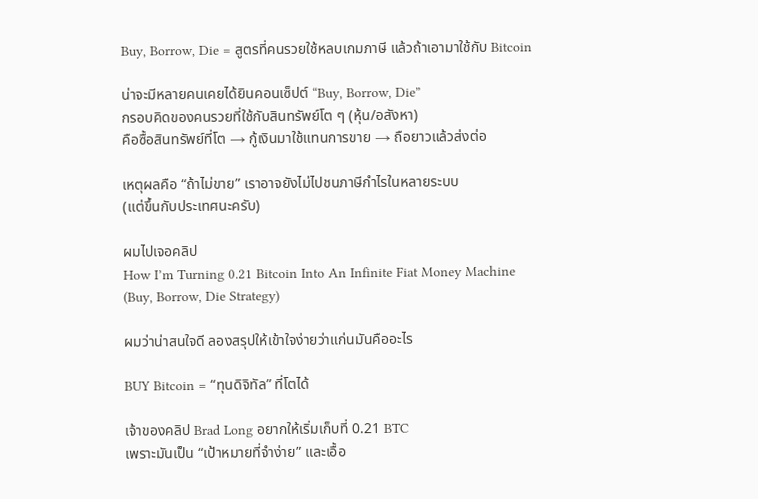Buy, Borrow, Die = สูตรที่คนรวยใช้หลบเกมภาษี แล้วถ้าเอามาใช้กับ Bitcoin

น่าจะมีหลายคนเคยได้ยินคอนเซ็ปต์ “Buy, Borrow, Die”
กรอบคิดของคนรวยที่ใช้กับสินทรัพย์โต ๆ (หุ้น/อสังหา)
คือซื้อสินทรัพย์ที่โต → กู้เงินมาใช้แทนการขาย → ถือยาวแล้วส่งต่อ

เหตุผลคือ “ถ้าไม่ขาย” เราอาจยังไม่ไปชนภาษีกำไรในหลายระบบ
(แต่ขึ้นกับประเทศนะครับ)

ผมไปเจอคลิป
How I’m Turning 0.21 Bitcoin Into An Infinite Fiat Money Machine
(Buy, Borrow, Die Strategy)

ผมว่าน่าสนใจดี ลองสรุปให้เข้าใจง่ายว่าแก่นมันคืออะไร

BUY Bitcoin = “ทุนดิจิทัล” ที่โตได้

เจ้าของคลิป Brad Long อยากให้เริ่มเก็บที่ 0.21 BTC
เพราะมันเป็น “เป้าหมายที่จำง่าย” และเอื้อ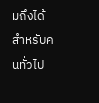มถึงได้สำหรับคนทั่วไป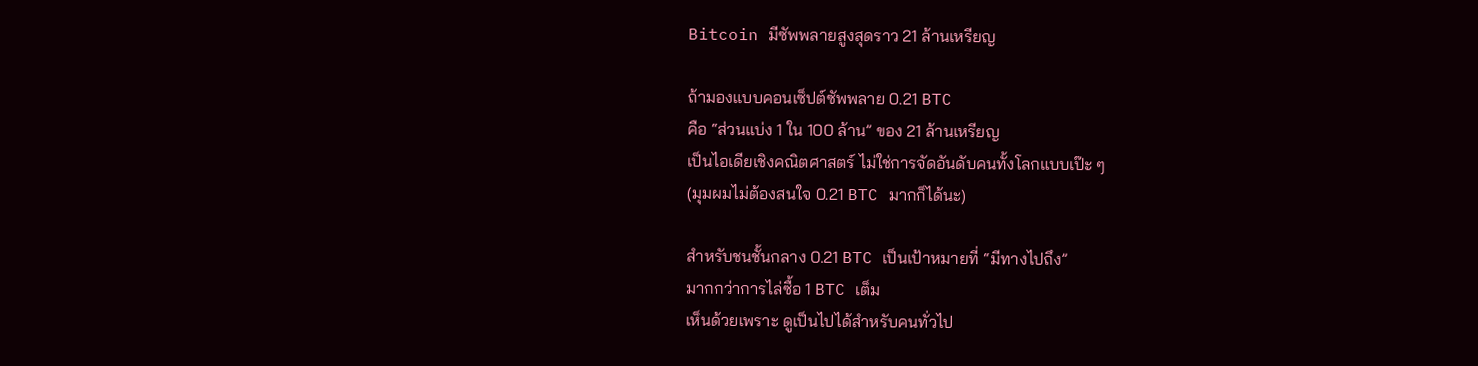Bitcoin มีซัพพลายสูงสุดราว 21 ล้านเหรียญ

ถ้ามองแบบคอนเซ็ปต์ซัพพลาย 0.21 BTC
คือ “ส่วนแบ่ง 1 ใน 100 ล้าน” ของ 21 ล้านเหรียญ
เป็นไอเดียเชิงคณิตศาสตร์ ไม่ใช่การจัดอันดับคนทั้งโลกแบบเป๊ะ ๆ
(มุมผมไม่ต้องสนใจ 0.21 BTC มากก็ได้นะ)

สำหรับชนชั้นกลาง 0.21 BTC เป็นเป้าหมายที่ “มีทางไปถึง”
มากกว่าการไล่ซื้อ 1 BTC เต็ม
เห็นด้วยเพราะ ดูเป็นไปได้สำหรับคนทั่วไป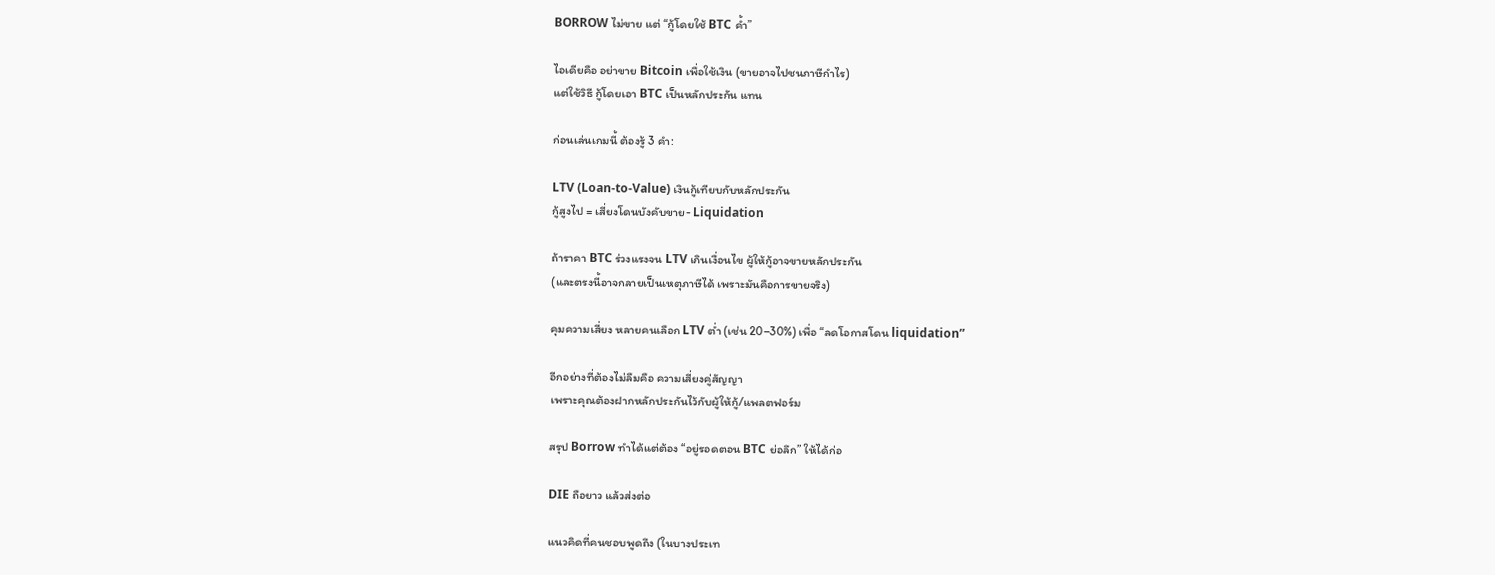BORROW ไม่ขาย แต่ “กู้โดยใช้ BTC ค้ำ”

ไอเดียคือ อย่าขาย Bitcoin เพื่อใช้เงิน (ขายอาจไปชนภาษีกำไร)
แต่ใช้วิธี กู้โดยเอา BTC เป็นหลักประกัน แทน

ก่อนเล่นเกมนี้ ต้องรู้ 3 คำ:

LTV (Loan-to-Value) เงินกู้เทียบกับหลักประกัน
กู้สูงไป = เสี่ยงโดนบังคับขาย- Liquidation

ถ้าราคา BTC ร่วงแรงจน LTV เกินเงื่อนไข ผู้ให้กู้อาจขายหลักประกัน
(และตรงนี้อาจกลายเป็นเหตุภาษีได้ เพราะมันคือการขายจริง)

คุมความเสี่ยง หลายคนเลือก LTV ต่ำ (เช่น 20–30%) เพื่อ “ลดโอกาสโดน liquidation”

อีกอย่างที่ต้องไม่ลืมคือ ความเสี่ยงคู่สัญญา
เพราะคุณต้องฝากหลักประกันไว้กับผู้ให้กู้/แพลตฟอร์ม

สรุป Borrow ทำได้แต่ต้อง “อยู่รอดตอน BTC ย่อลึก” ให้ได้ก่อ

DIE ถือยาว แล้วส่งต่อ

แนวคิดที่คนชอบพูดถึง (ในบางประเท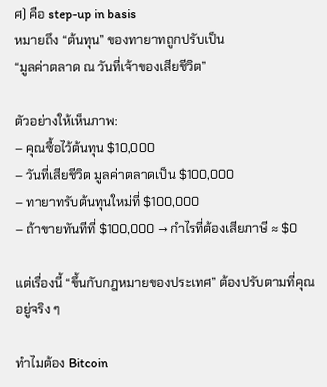ศ) คือ step-up in basis
หมายถึง “ต้นทุน” ของทายาทถูกปรับเป็น
“มูลค่าตลาด ณ วันที่เจ้าของเสียชีวิต”

ตัวอย่างให้เห็นภาพ:
– คุณซื้อไว้ต้นทุน $10,000
– วันที่เสียชีวิต มูลค่าตลาดเป็น $100,000
– ทายาทรับต้นทุนใหม่ที่ $100,000
– ถ้าขายทันทีที่ $100,000 → กำไรที่ต้องเสียภาษี ≈ $0

แต่เรื่องนี้ “ขึ้นกับกฎหมายของประเทศ” ต้องปรับตามที่คุณอยู่จริง ๆ

ทำไมต้อง Bitcoin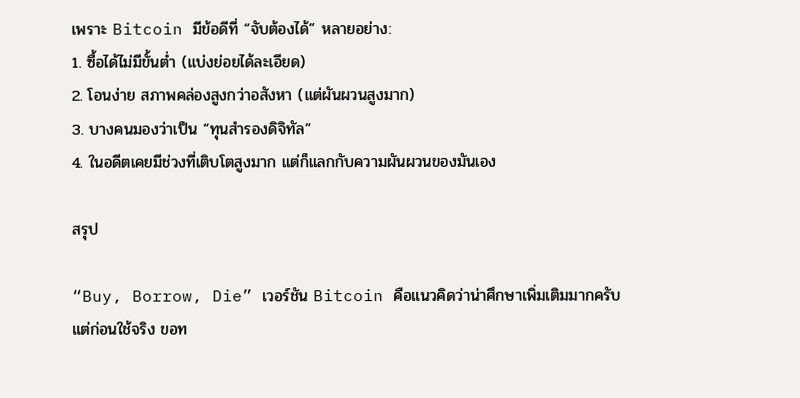เพราะ Bitcoin มีข้อดีที่ “จับต้องได้” หลายอย่าง:
1. ซื้อได้ไม่มีขั้นต่ำ (แบ่งย่อยได้ละเอียด)
2. โอนง่าย สภาพคล่องสูงกว่าอสังหา (แต่ผันผวนสูงมาก)
3. บางคนมองว่าเป็น “ทุนสำรองดิจิทัล”
4. ในอดีตเคยมีช่วงที่เติบโตสูงมาก แต่ก็แลกกับความผันผวนของมันเอง

สรุป

“Buy, Borrow, Die” เวอร์ชัน Bitcoin คือแนวคิดว่าน่าศึกษาเพิ่มเติมมากครับ
แต่ก่อนใช้จริง ขอท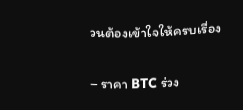วนต้องเข้าใจให้ครบเรื่อง

– ราคา BTC ร่วง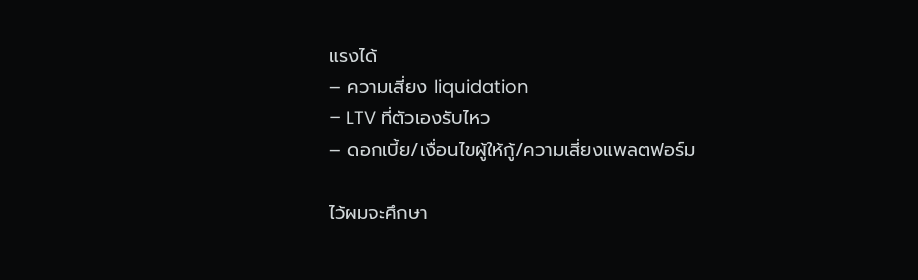แรงได้
– ความเสี่ยง liquidation
– LTV ที่ตัวเองรับไหว
– ดอกเบี้ย/เงื่อนไขผู้ให้กู้/ความเสี่ยงแพลตฟอร์ม

ไว้ผมจะศึกษา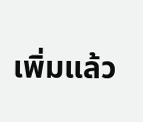เพิ่มแล้ว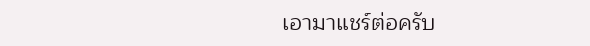เอามาแชร์ต่อครับ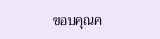ขอบคุณค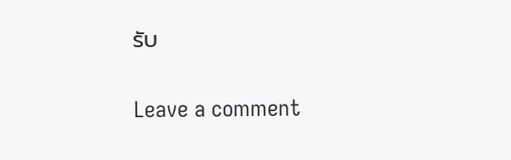รับ

Leave a comment